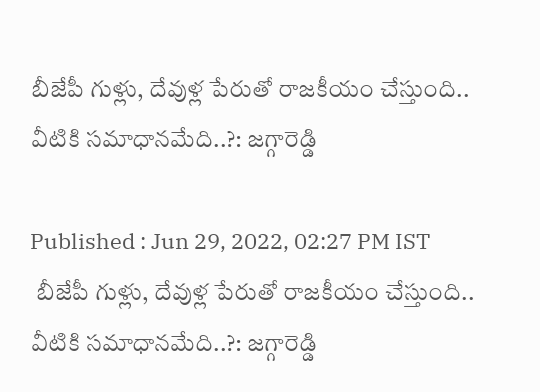బీజేపీ గుళ్లు, దేవుళ్ల పేరుతో రాజకీయం చేస్తుంది.. వీటికి సమాధానమేది..?: జగ్గారెడ్డి

Published : Jun 29, 2022, 02:27 PM IST
 బీజేపీ గుళ్లు, దేవుళ్ల పేరుతో రాజకీయం చేస్తుంది.. వీటికి సమాధానమేది..?: జగ్గారెడ్డి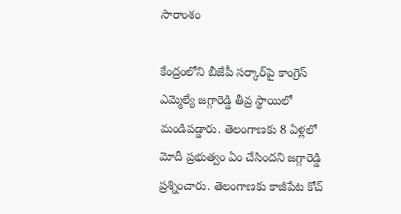సారాంశం

కేంద్రంలోని బీజేపీ సర్కార్‌పై కాంగ్రెస్ ఎమ్మెల్యే జగ్గారెడ్డి తీవ్ర స్థాయిలో మండిపడ్డారు. తెలంగాణకు 8 ఏళ్లలో మోదీ ప్రభుత్వం ఏం చేసిందని జగ్గారెడ్డి ప్రశ్నించారు. తెలంగాణకు కాజీపేట కోచ్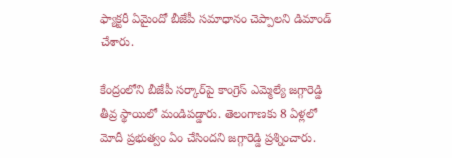ఫ్యాక్టరీ ఏమైందో బీజేపీ సమాధానం చెప్పాలని డిమాండ్ చేశారు.

కేంద్రంలోని బీజేపీ సర్కార్‌పై కాంగ్రెస్ ఎమ్మెల్యే జగ్గారెడ్డి తీవ్ర స్థాయిలో మండిపడ్డారు. తెలంగాణకు 8 ఏళ్లలో మోదీ ప్రభుత్వం ఏం చేసిందని జగ్గారెడ్డి ప్రశ్నించారు.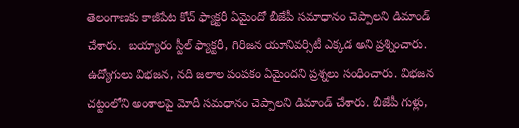తెలంగాణకు కాజీపేట కోచ్ ఫ్యాక్టరీ ఏమైందో బీజేపీ సమాధానం చెప్పాలని డిమాండ్ చేశారు.  బయ్యారం స్టీల్ ఫ్యాక్టరీ, గిరిజన యూనివర్సిటీ ఎక్కడ అని ప్రశ్నించారు. ఉద్యోగులు విభజన, నది జలాల పంపకం ఏమైందని ప్రశ్నలు సంధించారు. విభజన చట్టంలోని అంశాలపై మోదీ సమధానం చెప్పాలని డిమాండ్ చేశారు. బీజేపీ గుళ్లు,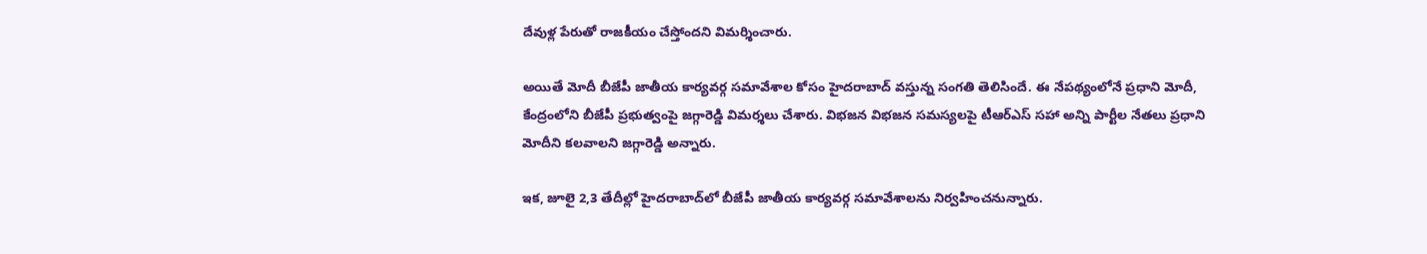దేవుళ్ల పేరుతో రాజకీయం చేస్తోందని విమర్శించారు.

అయితే మోదీ బీజేపీ జాతీయ కార్యవర్గ సమావేశాల కోసం హైదరాబాద్ వస్తున్న సంగతి తెలిసిందే. ఈ నేపథ్యంలోనే ప్రధాని మోదీ, కేంద్రంలోని బీజేపీ ప్రభుత్వంపై జగ్గారెడ్డి విమర్శలు చేశారు. విభజన విభజన సమస్యలపై టీఆర్ఎస్ సహా అన్ని పార్టీల నేతలు ప్రధాని మోదీని కలవాలని జగ్గారెడ్డి అన్నారు.

ఇక, జూలై 2,3 తేదీల్లో హైదరాబాద్‌లో బీజేపీ జాతీయ కార్యవర్గ సమావేశాలను నిర్వహించనున్నారు.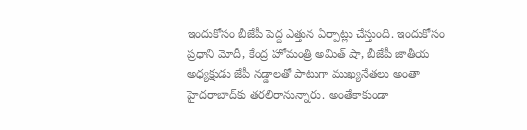ఇందుకోసం బీజేపీ పెద్ద ఎత్తున ఏర్పాట్లు చేస్తుంది. ఇందుకోసం ప్రధాని మోదీ, కేంద్ర హోమంత్రి అమిత్ షా, బీజేపీ జాతీయ అధ్యక్షుడు జేపీ నడ్డాలతో పాటుగా ముఖ్యనేతలు అంతా హైదరాబాద్‌కు తరలిరానున్నారు. అంతేకాకుండా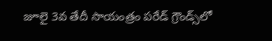జూలై 3వ తేదీ సాయంత్రం పరేడ్ గ్రౌండ్స్‌లో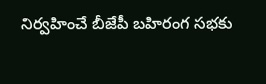నిర్వహించే బీజేపీ బహిరంగ సభకు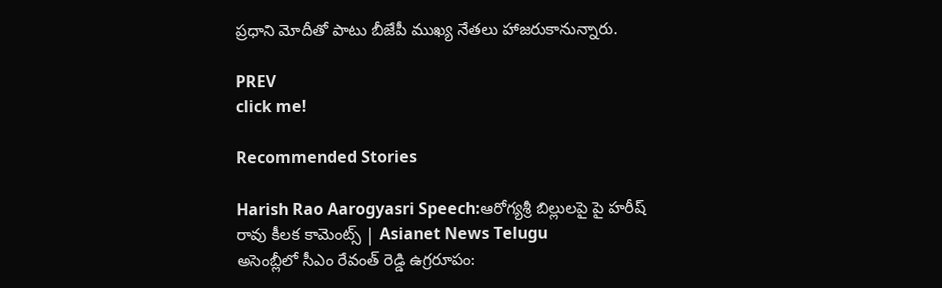ప్రధాని మోదీతో పాటు బీజేపీ ముఖ్య నేతలు హాజరుకానున్నారు.

PREV
click me!

Recommended Stories

Harish Rao Aarogyasri Speech:ఆరోగ్యశ్రీ బిల్లులపై పై హరీష్ రావు కీలక కామెంట్స్ | Asianet News Telugu
అసెంబ్లీలో సీఎం రేవంత్ రెడ్డి ఉగ్రరూపం: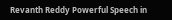Revanth Reddy Powerful Speech in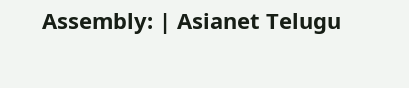Assembly: | Asianet Telugu